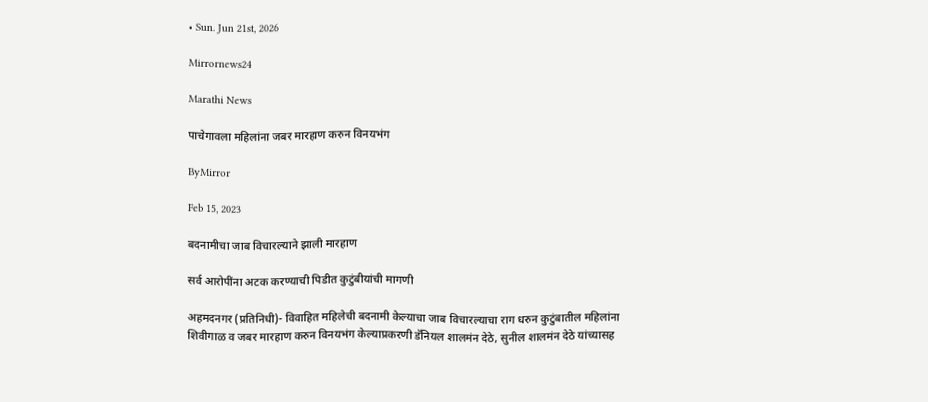• Sun. Jun 21st, 2026

Mirrornews24

Marathi News

पाचेगावला महिलांना जबर मारहाण करुन विनयभंग

ByMirror

Feb 15, 2023

बदनामीचा जाब विचारल्याने झाली मारहाण

सर्व आरोपींना अटक करण्याची पिडीत कुटुंबीयांची मागणी

अहमदनगर (प्रतिनिधी)- विवाहित महिलेची बदनामी केल्याचा जाब विचारल्याचा राग धरुन कुटुंबातील महिलांना शिवीगाळ व जबर मारहाण करुन विनयभंग केल्याप्रकरणी डॅनियल शालमंन देठे, सुनील शालमंन देठे यांच्यासह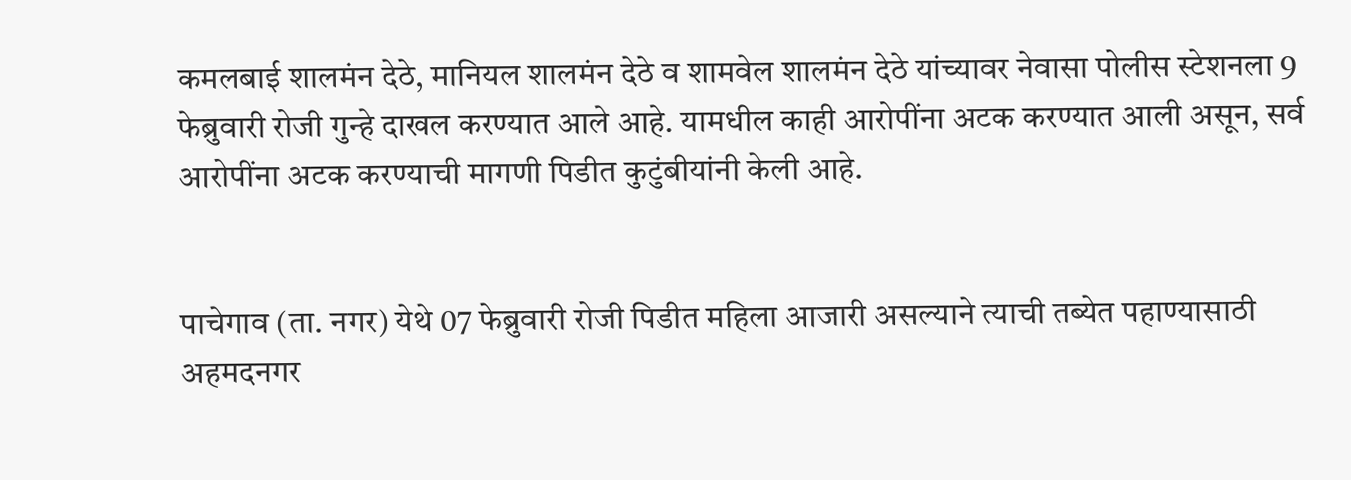कमलबाई शालमंन देठे, मानियल शालमंन देठे व शामवेल शालमंन देठे यांच्यावर नेवासा पोलीस स्टेशनला 9 फेब्रुवारी रोजी गुन्हे दाखल करण्यात आले आहे. यामधील काही आरोपींना अटक करण्यात आली असून, सर्व आरोपींना अटक करण्याची मागणी पिडीत कुटुंबीयांनी केली आहे.


पाचेगाव (ता. नगर) येथे 07 फेब्रुवारी रोजी पिडीत महिला आजारी असल्याने त्याची तब्येत पहाण्यासाठी अहमदनगर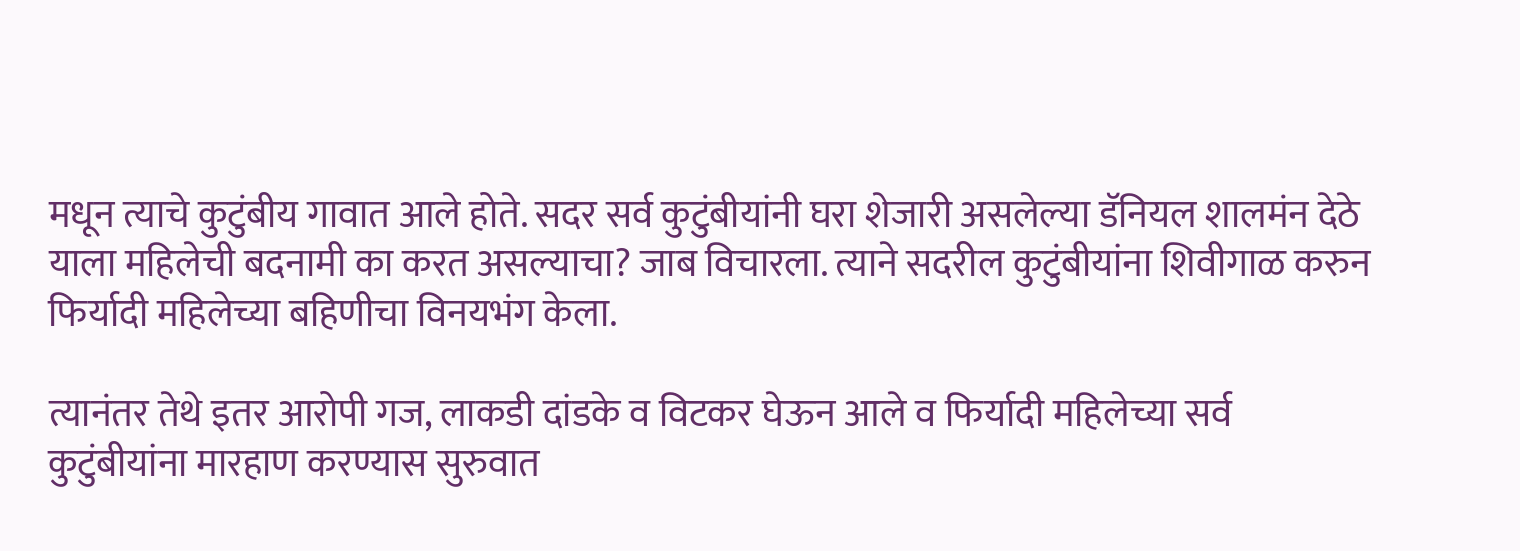मधून त्याचे कुटुंबीय गावात आले होते. सदर सर्व कुटुंबीयांनी घरा शेजारी असलेल्या डॅनियल शालमंन देठे याला महिलेची बदनामी का करत असल्याचा? जाब विचारला. त्याने सदरील कुटुंबीयांना शिवीगाळ करुन फिर्यादी महिलेच्या बहिणीचा विनयभंग केला.

त्यानंतर तेथे इतर आरोपी गज, लाकडी दांडके व विटकर घेऊन आले व फिर्यादी महिलेच्या सर्व कुटुंबीयांना मारहाण करण्यास सुरुवात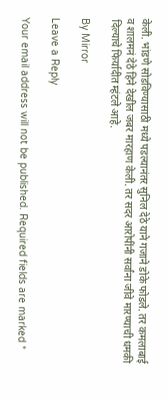केली. भांडणे सोडविण्यासाठी मध्ये पडल्यानंतर सुनिल देठे याने गजाने डोके फोडले. तर कमलाबाई व शालमनं देठे हिने देखील जबर मारहाण केली. तर सदर आरोपींनी सर्वांना जीवे मारण्याची धमकी दिल्याचे फिर्यादीत म्हंटले आहे.

By Mirror

Leave a Reply

Your email address will not be published. Required fields are marked *